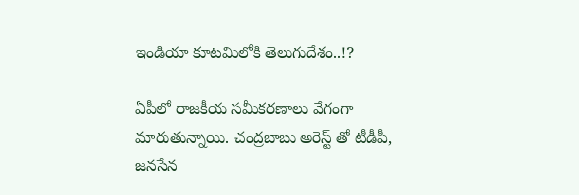ఇండియా కూటమిలోకి తెలుగుదేశం..!?

ఏపీలో రాజకీయ సమీకరణాలు వేగంగా మారుతున్నాయి. చంద్రబాబు అరెస్ట్ తో టీడీపీ, జనసేన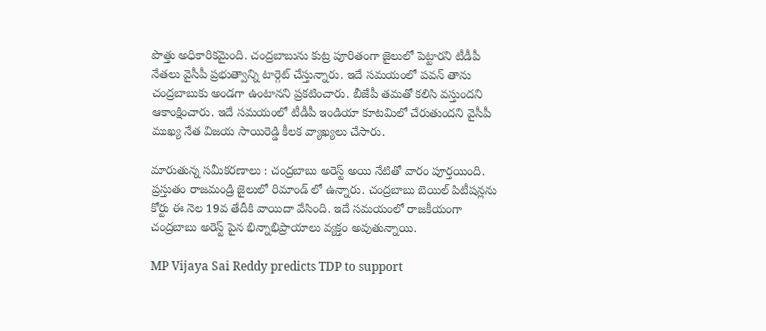పొత్తు అధికారికమైంది. చంద్రబాబును కుట్ర పూరితంగా జైలులో పెట్టారని టీడీపీ నేతలు వైసీపీ ప్రభుత్వాన్ని టార్గెట్ చేస్తున్నారు. ఇదే సమయంలో పవన్ తాను చంద్రబాబుకు అండగా ఉంటానని ప్రకటించారు. బీజేపీ తమతో కలిసి వస్తుందని ఆకాంక్షించారు. ఇదే సమయంలో టీడీపీ ఇండియా కూటమిలో చేరుతుందని వైసీపీ ముఖ్య నేత విజయ సాయిరెడ్డి కీలక వ్యాఖ్యలు చేసారు.

మారుతున్న సమీకరణాలు : చంద్రబాబు అరెస్ట్ అయి నేటితో వారం పూర్తయింది. ప్రస్తుతం రాజమండ్రి జైలులో రిమాండ్ లో ఉన్నారు. చంద్రబాబు బెయిల్ పిటీషన్లను కోర్టు ఈ నెల 19వ తేదీకి వాయిదా వేసింది. ఇదే సమయంలో రాజకీయంగా చంద్రబాబు అరెస్ట్ పైన భిన్నాభిప్రాయాలు వ్యక్తం అవుతున్నాయి.

MP Vijaya Sai Reddy predicts TDP to support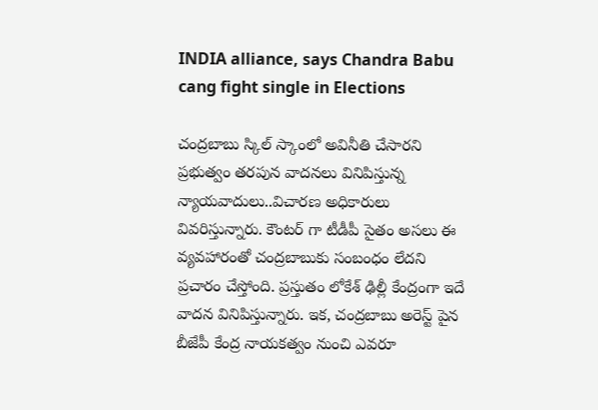INDIA alliance, says Chandra Babu cang fight single in Elections

చంద్రబాబు స్కిల్ స్కాంలో అవినీతి చేసారని ప్రభుత్వం తరపున వాదనలు వినిపిస్తున్న న్యాయవాదులు..విచారణ అధికారులు వివరిస్తున్నారు. కౌంటర్ గా టీడీపీ సైతం అసలు ఈ వ్యవహారంతో చంద్రబాబుకు సంబంధం లేదని ప్రచారం చేస్తోంది. ప్రస్తుతం లోకేశ్ ఢిల్లీ కేంద్రంగా ఇదే వాదన వినిపిస్తున్నారు. ఇక, చంద్రబాబు అరెస్ట్ పైన బీజేపీ కేంద్ర నాయకత్వం నుంచి ఎవరూ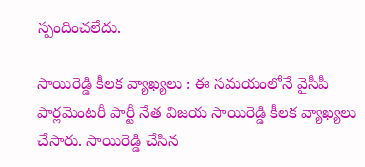స్పందించలేదు.

సాయిరెడ్డి కీలక వ్యాఖ్యలు : ఈ సమయంలోనే వైసీపీ పార్లమెంటరీ పార్టీ నేత విజయ సాయిరెడ్డి కీలక వ్యాఖ్యలు చేసారు. సాయిరెడ్డి చేసిన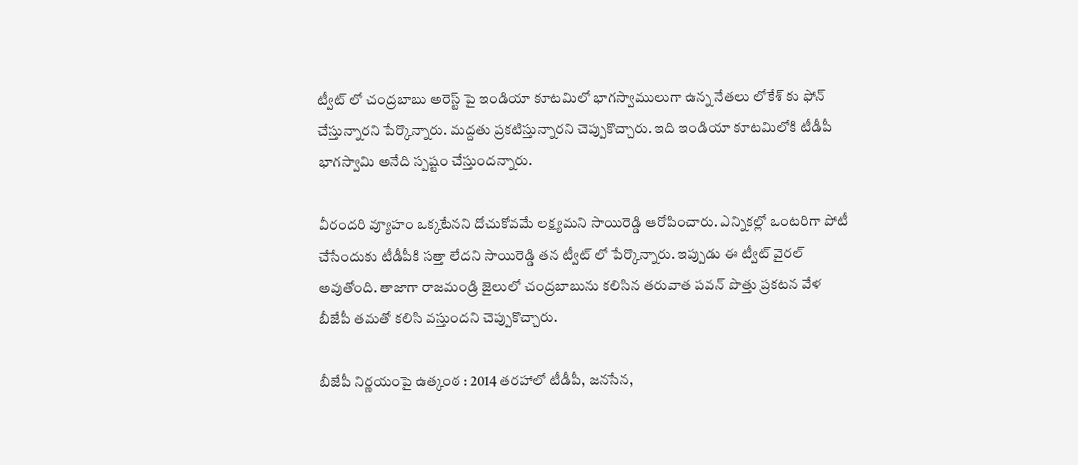ట్వీట్ లో చంద్రబాబు అరెస్ట్ పై ఇండియా కూటమిలో భాగస్వాములుగా ఉన్న నేతలు లోకేశ్ కు ఫోన్ చేస్తున్నారని పేర్కొన్నారు. మద్దతు ప్రకటిస్తున్నారని చెప్పుకొచ్చారు. ఇది ఇండియా కూటమిలోకి టీడీపీ భాగస్వామి అనేది స్పష్టం చేస్తుందన్నారు.

వీరందరి వ్యూహం ఒక్కటేనని దోచుకోవమే లక్ష్యమని సాయిరెడ్డి ఆరోపించారు. ఎన్నికల్లో ఒంటరిగా పోటీ చేసేందుకు టీడీపీకి సత్తా లేదని సాయిరెడ్డి తన ట్వీట్ లో పేర్కొన్నారు. ఇప్పుడు ఈ ట్వీట్ వైరల్ అవుతోంది. తాజాగా రాజమండ్రి జైలులో చంద్రబాబును కలిసిన తరువాత పవన్ పొత్తు ప్రకటన వేళ బీజేపీ తమతో కలిసి వస్తుందని చెప్పుకొచ్చారు.

బీజేపీ నిర్ణయంపై ఉత్కంఠ : 2014 తరహాలో టీడీపీ, జనసేన,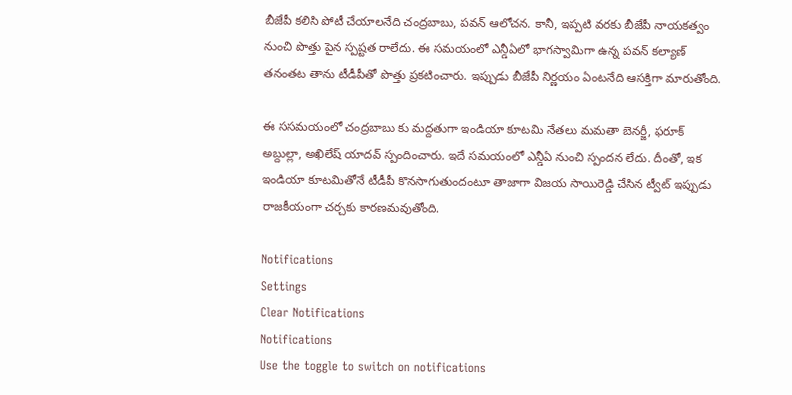బీజేపీ కలిసి పోటీ చేయాలనేది చంద్రబాబు, పవన్ ఆలోచన. కానీ, ఇప్పటి వరకు బీజేపీ నాయకత్వం నుంచి పొత్తు పైన స్పష్టత రాలేదు. ఈ సమయంలో ఎన్డీఏలో భాగస్వామిగా ఉన్న పవన్ కల్యాణ్ తనంతట తాను టీడీపీతో పొత్తు ప్రకటించారు. ఇప్పుడు బీజేపీ నిర్ణయం ఏంటనేది ఆసక్తిగా మారుతోంది.

ఈ ససమయంలో చంద్రబాబు కు మద్దతుగా ఇండియా కూటమి నేతలు మమతా బెనర్జీ, ఫరూక్ అబ్దుల్లా, అఖిలేష్ యాదవ్ స్పందించారు. ఇదే సమయంలో ఎన్డీఏ నుంచి స్పందన లేదు. దీంతో, ఇక ఇండియా కూటమితోనే టీడీపీ కొనసాగుతుందంటూ తాజాగా విజయ సాయిరెడ్డి చేసిన ట్వీట్ ఇప్పుడు రాజకీయంగా చర్చకు కారణమవుతోంది.

Notifications
Settings
Clear Notifications
Notifications
Use the toggle to switch on notifications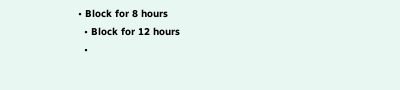• Block for 8 hours
  • Block for 12 hours
  •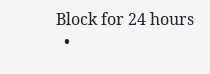Block for 24 hours
  •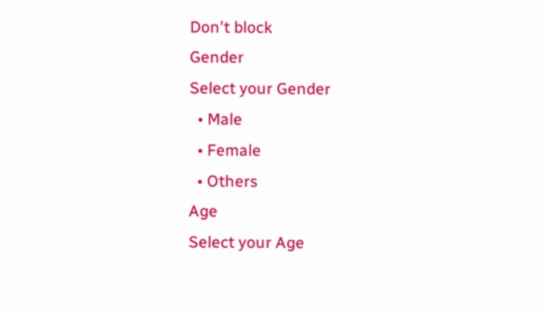Don't block
Gender
Select your Gender
  • Male
  • Female
  • Others
Age
Select your Age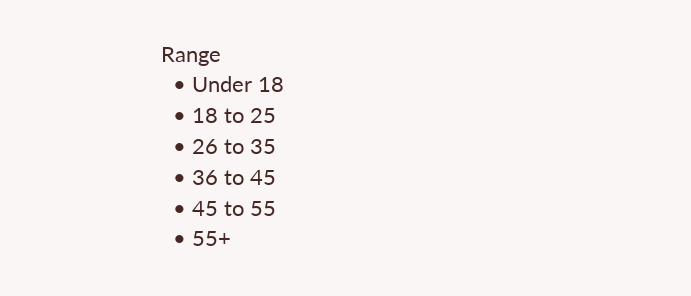Range
  • Under 18
  • 18 to 25
  • 26 to 35
  • 36 to 45
  • 45 to 55
  • 55+